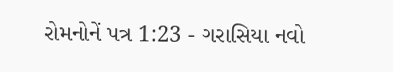રોમનોનેં પત્ર 1:23 - ગરાસિયા નવો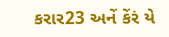કરાર23 અનેં કેંરં યે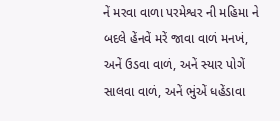નેં મરવા વાળા પરમેશ્વર ની મહિમા ને બદલે હેંનવેં મરેં જાવા વાળં મનખં, અનેં ઉડવા વાળં, અનેં સ્યાર પોગેં સાલવા વાળં, અનેં ભુંએં ધહેંડાવા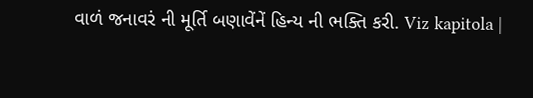વાળં જનાવરં ની મૂર્તિ બણાવેંનેં હિન્ય ની ભક્તિ કરી. Viz kapitola |